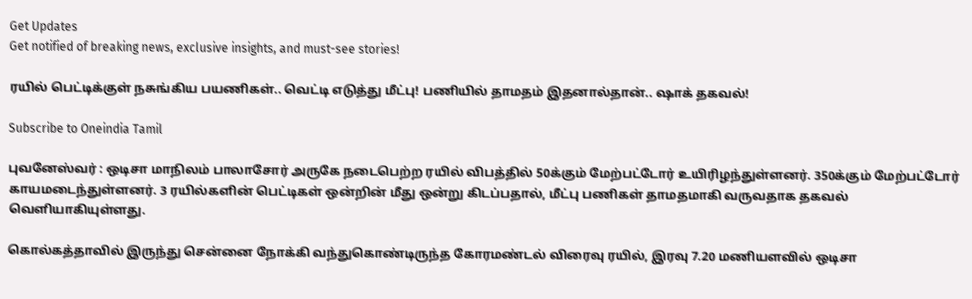Get Updates
Get notified of breaking news, exclusive insights, and must-see stories!

ரயில் பெட்டிக்குள் நசுங்கிய பயணிகள்.. வெட்டி எடுத்து மீட்பு! பணியில் தாமதம் இதனால்தான்.. ஷாக் தகவல்!

Subscribe to Oneindia Tamil

புவனேஸ்வர் : ஒடிசா மாநிலம் பாலாசோர் அருகே நடைபெற்ற ரயில் விபத்தில் 50க்கும் மேற்பட்டோர் உயிரிழந்துள்ளனர். 350க்கும் மேற்பட்டோர் காயமடைந்துள்ளனர். 3 ரயில்களின் பெட்டிகள் ஒன்றின் மீது ஒன்று கிடப்பதால், மீட்பு பணிகள் தாமதமாகி வருவதாக தகவல் வெளியாகியுள்ளது.

கொல்கத்தாவில் இருந்து சென்னை நோக்கி வந்துகொண்டிருந்த கோரமண்டல் விரைவு ரயில், இரவு 7.20 மணியளவில் ஒடிசா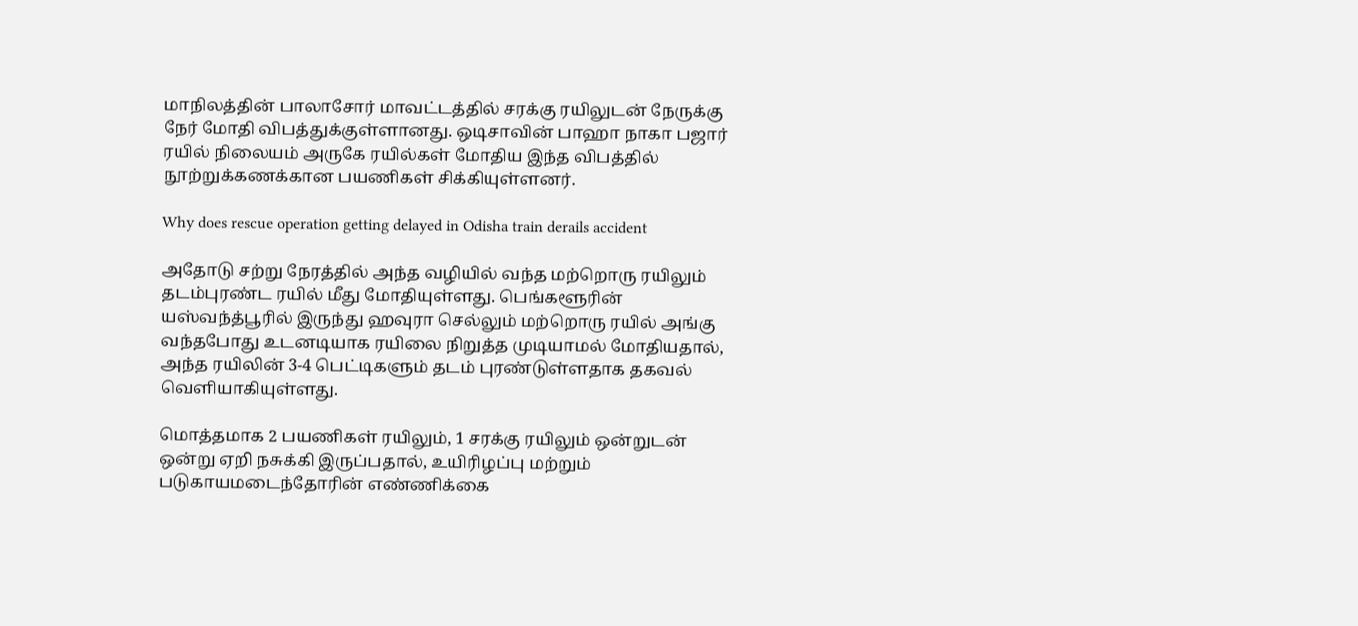மாநிலத்தின் பாலாசோர் மாவட்டத்தில் சரக்கு ரயிலுடன் நேருக்கு நேர் மோதி விபத்துக்குள்ளானது. ஒடிசாவின் பாஹா நாகா பஜார் ரயில் நிலையம் அருகே ரயில்கள் மோதிய இந்த விபத்தில் நூற்றுக்கணக்கான பயணிகள் சிக்கியுள்ளனர்.

Why does rescue operation getting delayed in Odisha train derails accident

அதோடு சற்று நேரத்தில் அந்த வழியில் வந்த மற்றொரு ரயிலும் தடம்புரண்ட ரயில் மீது மோதியுள்ளது. பெங்களூரின் யஸ்வந்த்பூரில் இருந்து ஹவுரா செல்லும் மற்றொரு ரயில் அங்கு வந்தபோது உடனடியாக ரயிலை நிறுத்த முடியாமல் மோதியதால், அந்த ரயிலின் 3-4 பெட்டிகளும் தடம் புரண்டுள்ளதாக தகவல் வெளியாகியுள்ளது.

மொத்தமாக 2 பயணிகள் ரயிலும், 1 சரக்கு ரயிலும் ஒன்றுடன் ஒன்று ஏறி நசுக்கி இருப்பதால், உயிரிழப்பு மற்றும் படுகாயமடைந்தோரின் எண்ணிக்கை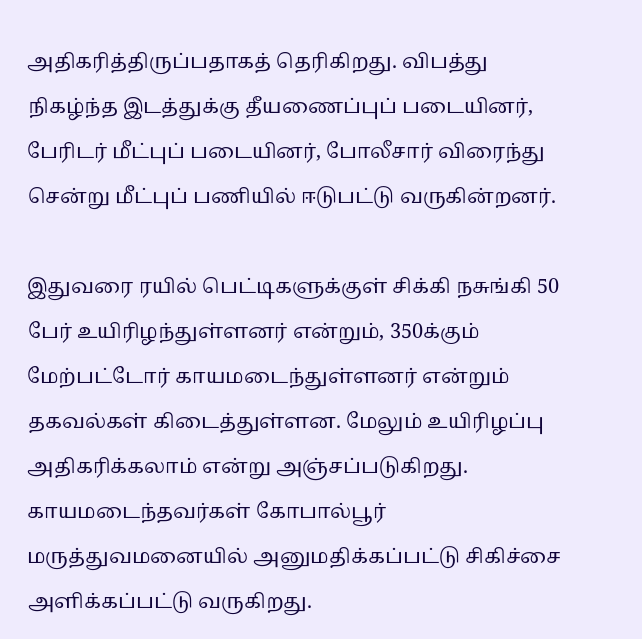அதிகரித்திருப்பதாகத் தெரிகிறது. விபத்து நிகழ்ந்த இடத்துக்கு தீயணைப்புப் படையினர், பேரிடர் மீட்புப் படையினர், போலீசார் விரைந்து சென்று மீட்புப் பணியில் ஈடுபட்டு வருகின்றனர்.

இதுவரை ரயில் பெட்டிகளுக்குள் சிக்கி நசுங்கி 50 பேர் உயிரிழந்துள்ளனர் என்றும், 350க்கும் மேற்பட்டோர் காயமடைந்துள்ளனர் என்றும் தகவல்கள் கிடைத்துள்ளன. மேலும் உயிரிழப்பு அதிகரிக்கலாம் என்று அஞ்சப்படுகிறது. காயமடைந்தவர்கள் கோபால்பூர் மருத்துவமனையில் அனுமதிக்கப்பட்டு சிகிச்சை அளிக்கப்பட்டு வருகிறது.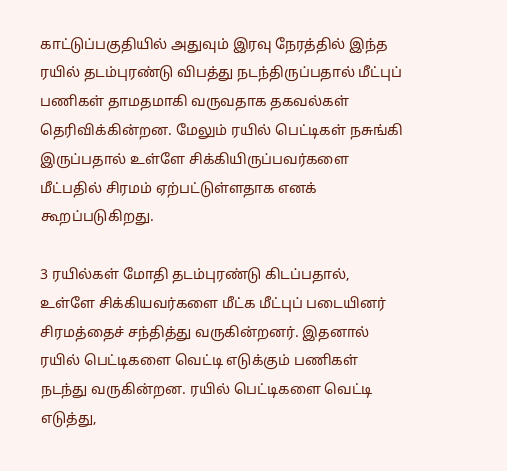காட்டுப்பகுதியில் அதுவும் இரவு நேரத்தில் இந்த ரயில் தடம்புரண்டு விபத்து நடந்திருப்பதால் மீட்புப் பணிகள் தாமதமாகி வருவதாக தகவல்கள் தெரிவிக்கின்றன. மேலும் ரயில் பெட்டிகள் நசுங்கி இருப்பதால் உள்ளே சிக்கியிருப்பவர்களை மீட்பதில் சிரமம் ஏற்பட்டுள்ளதாக எனக் கூறப்படுகிறது.

3 ரயில்கள் மோதி தடம்புரண்டு கிடப்பதால், உள்ளே சிக்கியவர்களை மீட்க மீட்புப் படையினர் சிரமத்தைச் சந்தித்து வருகின்றனர். இதனால் ரயில் பெட்டிகளை வெட்டி எடுக்கும் பணிகள் நடந்து வருகின்றன. ரயில் பெட்டிகளை வெட்டி எடுத்து,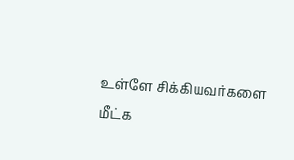உள்ளே சிக்கியவர்களை மீட்க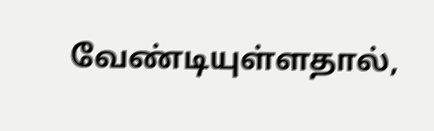வேண்டியுள்ளதால்,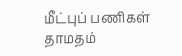மீட்புப் பணிகள் தாமதம்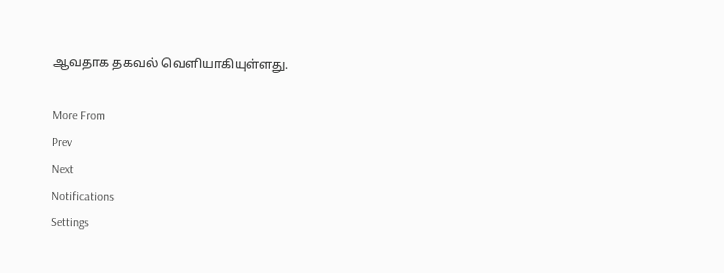ஆவதாக தகவல் வெளியாகியுள்ளது.

More From
Prev
Next
Notifications
Settings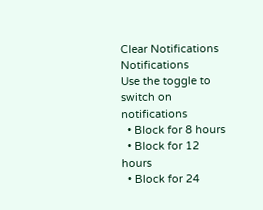Clear Notifications
Notifications
Use the toggle to switch on notifications
  • Block for 8 hours
  • Block for 12 hours
  • Block for 24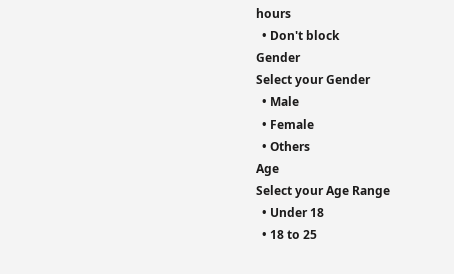hours
  • Don't block
Gender
Select your Gender
  • Male
  • Female
  • Others
Age
Select your Age Range
  • Under 18
  • 18 to 25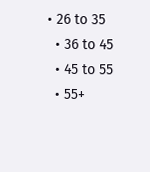• 26 to 35
  • 36 to 45
  • 45 to 55
  • 55+